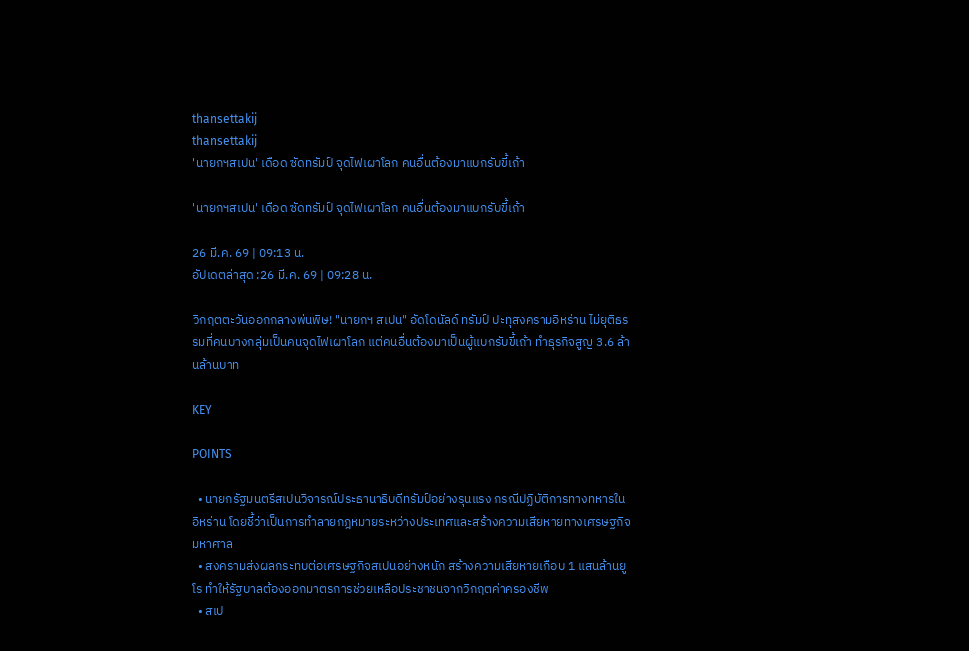thansettakij
thansettakij
'นายกฯสเปน' เดือด ซัดทรัมป์ จุดไฟเผาโลก คนอื่นต้องมาแบกรับขี้เถ้า

'นายกฯสเปน' เดือด ซัดทรัมป์ จุดไฟเผาโลก คนอื่นต้องมาแบกรับขี้เถ้า

26 มี.ค. 69 | 09:13 น.
อัปเดตล่าสุด :26 มี.ค. 69 | 09:28 น.

วิกฤตตะวันออกกลางพ่นพิษ! "นายกฯ สเปน" อัดโดนัลด์ ทรัมป์ ปะทุสงครามอิหร่าน ไม่ยุติธรรมที่คนบางกลุ่มเป็นคนจุดไฟเผาโลก แต่คนอื่นต้องมาเป็นผู้แบกรับขี้เถ้า ทำธุรกิจสูญ 3.6 ล้านล้านบาท

KEY

POINTS

  • นายกรัฐมนตรีสเปนวิจารณ์ประธานาธิบดีทรัมป์อย่างรุนแรง กรณีปฏิบัติการทางทหารในอิหร่าน โดยชี้ว่าเป็นการทำลายกฎหมายระหว่างประเทศและสร้างความเสียหายทางเศรษฐกิจมหาศาล
  • สงครามส่งผลกระทบต่อเศรษฐกิจสเปนอย่างหนัก สร้างความเสียหายเกือบ 1 แสนล้านยูโร ทำให้รัฐบาลต้องออกมาตรการช่วยเหลือประชาชนจากวิกฤตค่าครองชีพ
  • สเป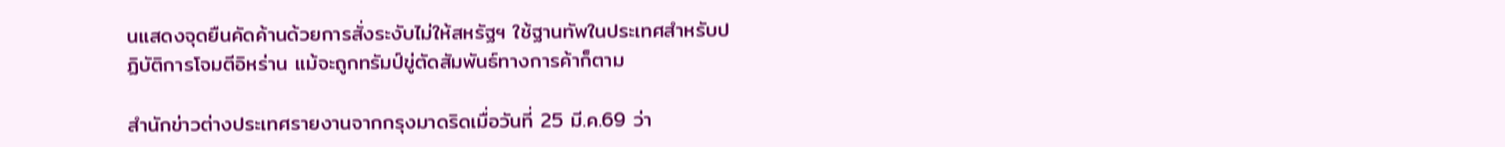นแสดงจุดยืนคัดค้านด้วยการสั่งระงับไม่ให้สหรัฐฯ ใช้ฐานทัพในประเทศสำหรับปฏิบัติการโจมตีอิหร่าน แม้จะถูกทรัมป์ขู่ตัดสัมพันธ์ทางการค้าก็ตาม

สำนักข่าวต่างประเทศรายงานจากกรุงมาดริดเมื่อวันที่ 25 มี.ค.69 ว่า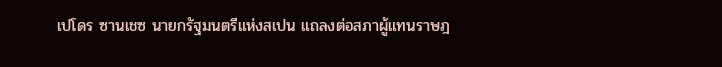เปโดร ซานเชซ นายกรัฐมนตรีแห่งสเปน แถลงต่อสภาผู้แทนราษฎ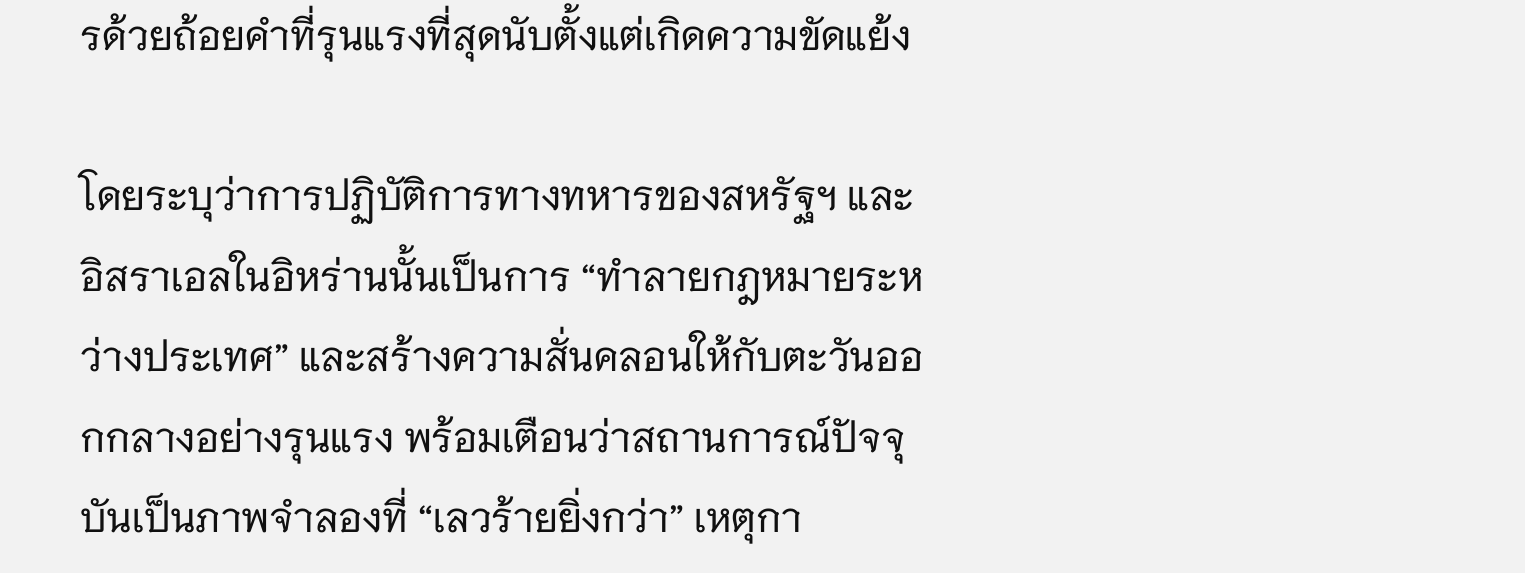รด้วยถ้อยคำที่รุนแรงที่สุดนับตั้งแต่เกิดความขัดแย้ง

โดยระบุว่าการปฏิบัติการทางทหารของสหรัฐฯ และอิสราเอลในอิหร่านนั้นเป็นการ “ทำลายกฎหมายระหว่างประเทศ” และสร้างความสั่นคลอนให้กับตะวันออกกลางอย่างรุนแรง พร้อมเตือนว่าสถานการณ์ปัจจุบันเป็นภาพจำลองที่ “เลวร้ายยิ่งกว่า” เหตุกา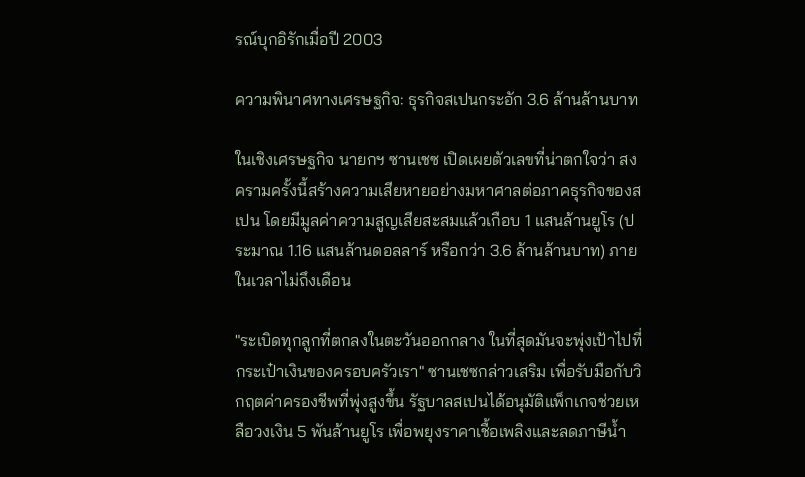รณ์บุกอิรักเมื่อปี 2003

ความพินาศทางเศรษฐกิจ: ธุรกิจสเปนกระอัก 3.6 ล้านล้านบาท

ในเชิงเศรษฐกิจ นายกฯ ซานเชซ เปิดเผยตัวเลขที่น่าตกใจว่า สงครามครั้งนี้สร้างความเสียหายอย่างมหาศาลต่อภาคธุรกิจของสเปน โดยมีมูลค่าความสูญเสียสะสมแล้วเกือบ 1 แสนล้านยูโร (ประมาณ 1.16 แสนล้านดอลลาร์ หรือกว่า 3.6 ล้านล้านบาท) ภายในเวลาไม่ถึงเดือน

"ระเบิดทุกลูกที่ตกลงในตะวันออกกลาง ในที่สุดมันจะพุ่งเป้าไปที่กระเป๋าเงินของครอบครัวเรา" ซานเชซกล่าวเสริม เพื่อรับมือกับวิกฤตค่าครองชีพที่พุ่งสูงขึ้น รัฐบาลสเปนได้อนุมัติแพ็กเกจช่วยเหลือวงเงิน 5 พันล้านยูโร เพื่อพยุงราคาเชื้อเพลิงและลดภาษีน้ำ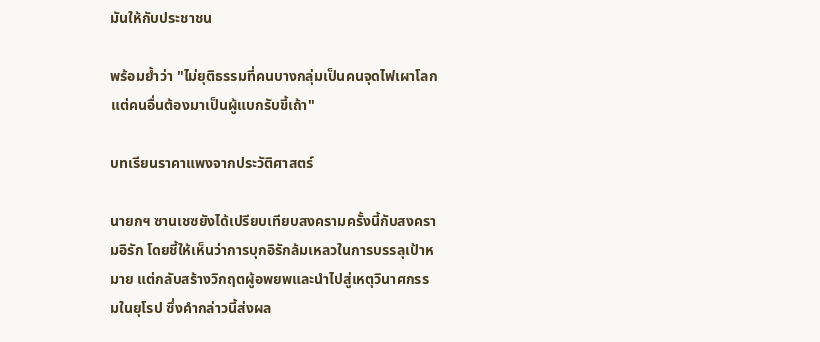มันให้กับประชาชน

พร้อมย้ำว่า "ไม่ยุติธรรมที่คนบางกลุ่มเป็นคนจุดไฟเผาโลก แต่คนอื่นต้องมาเป็นผู้แบกรับขี้เถ้า"

บทเรียนราคาแพงจากประวัติศาสตร์

นายกฯ ซานเชซยังได้เปรียบเทียบสงครามครั้งนี้กับสงครามอิรัก โดยชี้ให้เห็นว่าการบุกอิรักล้มเหลวในการบรรลุเป้าหมาย แต่กลับสร้างวิกฤตผู้อพยพและนำไปสู่เหตุวินาศกรรมในยุโรป ซึ่งคำกล่าวนี้ส่งผล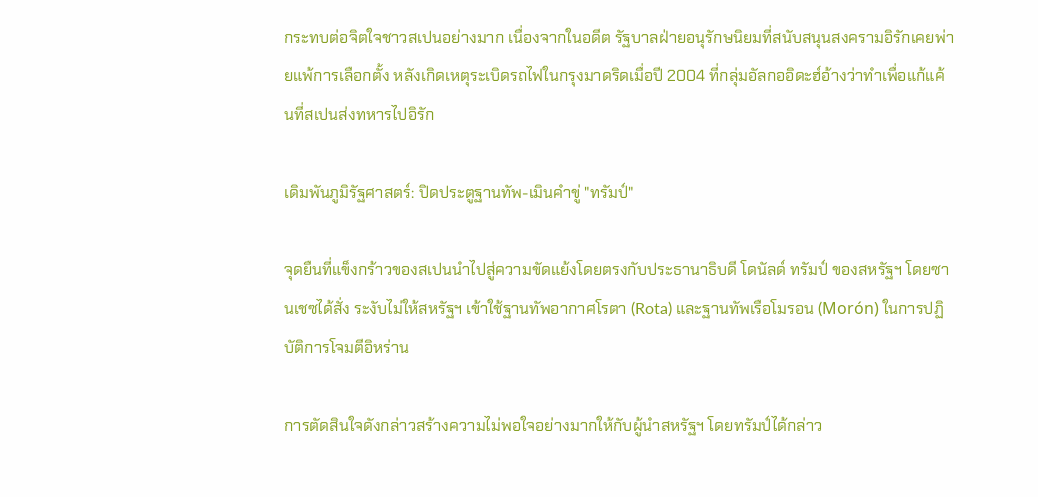กระทบต่อจิตใจชาวสเปนอย่างมาก เนื่องจากในอดีต รัฐบาลฝ่ายอนุรักษนิยมที่สนับสนุนสงครามอิรักเคยพ่ายแพ้การเลือกตั้ง หลังเกิดเหตุระเบิดรถไฟในกรุงมาดริดเมื่อปี 2004 ที่กลุ่มอัลกออิดะฮ์อ้างว่าทำเพื่อแก้แค้นที่สเปนส่งทหารไปอิรัก

เดิมพันภูมิรัฐศาสตร์: ปิดประตูฐานทัพ-เมินคำขู่ "ทรัมป์"

จุดยืนที่แข็งกร้าวของสเปนนำไปสู่ความขัดแย้งโดยตรงกับประธานาธิบดี โดนัลด์ ทรัมป์ ของสหรัฐฯ โดยซานเชซได้สั่ง ระงับไม่ให้สหรัฐฯ เข้าใช้ฐานทัพอากาศโรตา (Rota) และฐานทัพเรือโมรอน (Morón) ในการปฏิบัติการโจมตีอิหร่าน

การตัดสินใจดังกล่าวสร้างความไม่พอใจอย่างมากให้กับผู้นำสหรัฐฯ โดยทรัมป์ได้กล่าว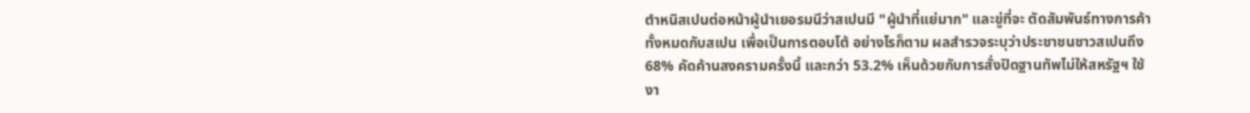ตำหนิสเปนต่อหน้าผู้นำเยอรมนีว่าสเปนมี "ผู้นำที่แย่มาก" และขู่ที่จะ ตัดสัมพันธ์ทางการค้าทั้งหมดกับสเปน เพื่อเป็นการตอบโต้ อย่างไรก็ตาม ผลสำรวจระบุว่าประชาชนชาวสเปนถึง 68% คัดค้านสงครามครั้งนี้ และกว่า 53.2% เห็นด้วยกับการสั่งปิดฐานทัพไม่ให้สหรัฐฯ ใช้งา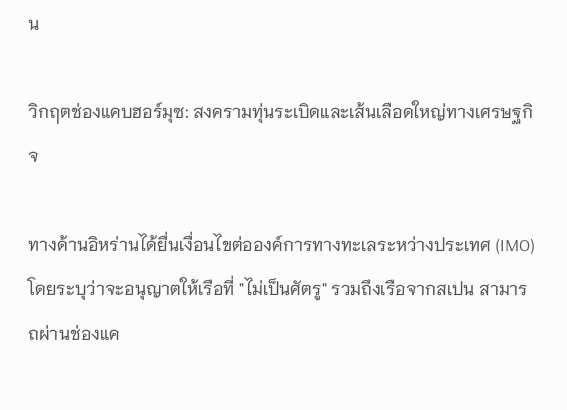น

วิกฤตช่องแคบฮอร์มุซ: สงครามทุ่นระเบิดและเส้นเลือดใหญ่ทางเศรษฐกิจ

ทางด้านอิหร่านได้ยื่นเงื่อนไขต่อองค์การทางทะเลระหว่างประเทศ (IMO) โดยระบุว่าจะอนุญาตให้เรือที่ "ไม่เป็นศัตรู" รวมถึงเรือจากสเปน สามารถผ่านช่องแค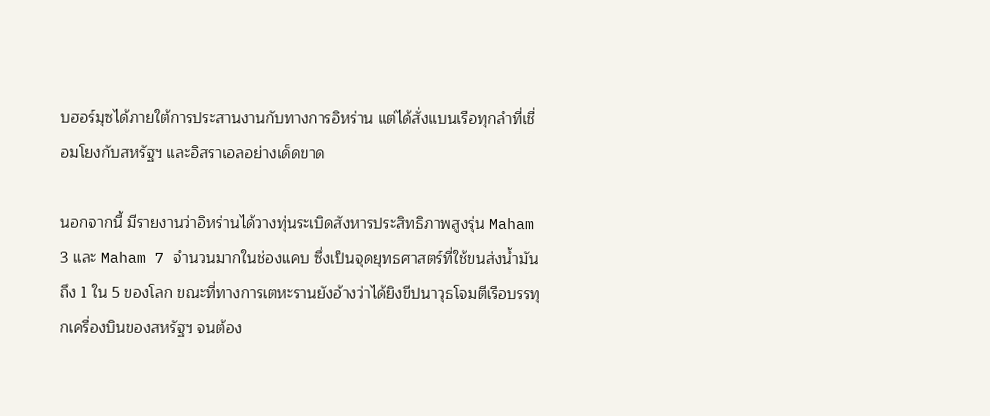บฮอร์มุซได้ภายใต้การประสานงานกับทางการอิหร่าน แต่ได้สั่งแบนเรือทุกลำที่เชื่อมโยงกับสหรัฐฯ และอิสราเอลอย่างเด็ดขาด

นอกจากนี้ มีรายงานว่าอิหร่านได้วางทุ่นระเบิดสังหารประสิทธิภาพสูงรุ่น Maham 3 และ Maham 7 จำนวนมากในช่องแคบ ซึ่งเป็นจุดยุทธศาสตร์ที่ใช้ขนส่งน้ำมันถึง 1 ใน 5 ของโลก ขณะที่ทางการเตหะรานยังอ้างว่าได้ยิงขีปนาวุธโจมตีเรือบรรทุกเครื่องบินของสหรัฐฯ จนต้อง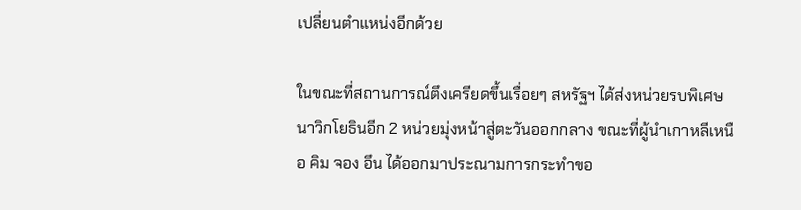เปลี่ยนตำแหน่งอีกด้วย

ในขณะที่สถานการณ์ตึงเครียดขึ้นเรื่อยๆ สหรัฐฯ ได้ส่งหน่วยรบพิเศษนาวิกโยธินอีก 2 หน่วยมุ่งหน้าสู่ตะวันออกกลาง ขณะที่ผู้นำเกาหลีเหนือ คิม จอง อึน ได้ออกมาประณามการกระทำขอ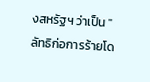งสหรัฐฯ ว่าเป็น "ลัทธิก่อการร้ายโด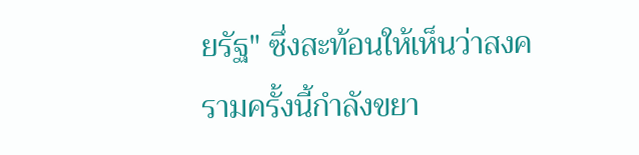ยรัฐ" ซึ่งสะท้อนให้เห็นว่าสงครามครั้งนี้กำลังขยา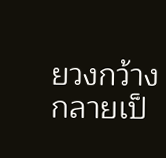ยวงกว้างกลายเป็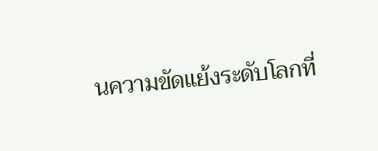นความขัดแย้งระดับโลกที่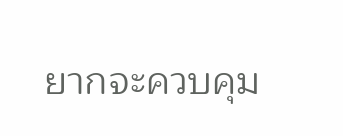ยากจะควบคุม